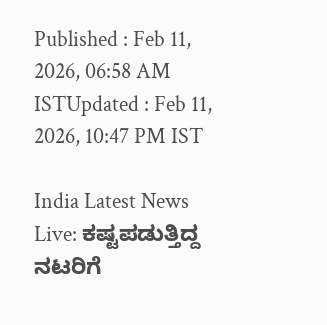Published : Feb 11, 2026, 06:58 AM ISTUpdated : Feb 11, 2026, 10:47 PM IST

India Latest News Live: ಕಷ್ಟಪಡುತ್ತಿದ್ದ ನಟರಿಗೆ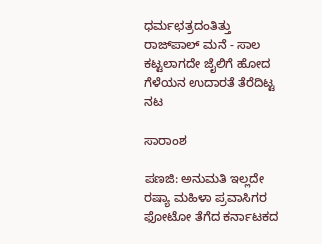ಧರ್ಮಛತ್ರದಂತಿತ್ತು ರಾಜ್‌ಪಾಲ್ ಮನೆ - ಸಾಲ ಕಟ್ಟಲಾಗದೇ ಜೈಲಿಗೆ ಹೋದ ಗೆಳೆಯನ ಉದಾರತೆ ತೆರೆದಿಟ್ಟ ನಟ

ಸಾರಾಂಶ

ಪಣಜಿ: ಅನುಮತಿ ಇಲ್ಲದೇ ರಷ್ಯಾ ಮಹಿಳಾ ಪ್ರವಾಸಿಗರ ಫೋಟೋ ತೆಗೆದ ಕರ್ನಾಟಕದ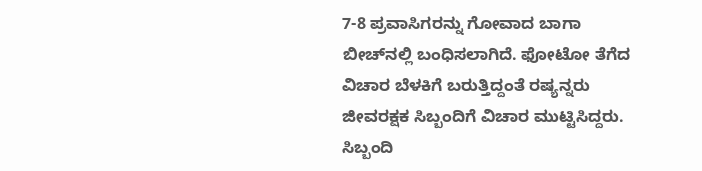7-8 ಪ್ರವಾಸಿಗರನ್ನು ಗೋವಾದ ಬಾಗಾ ಬೀಚ್‌ನಲ್ಲಿ ಬಂಧಿಸಲಾಗಿದೆ. ಫೋಟೋ ತೆಗೆದ ವಿಚಾರ ಬೆಳಕಿಗೆ ಬರುತ್ತಿದ್ದಂತೆ ರಷ್ಯನ್ನರು ಜೀವರಕ್ಷಕ ಸಿಬ್ಬಂದಿಗೆ ವಿಚಾರ ಮುಟ್ಟಿಸಿದ್ದರು. ಸಿಬ್ಬಂದಿ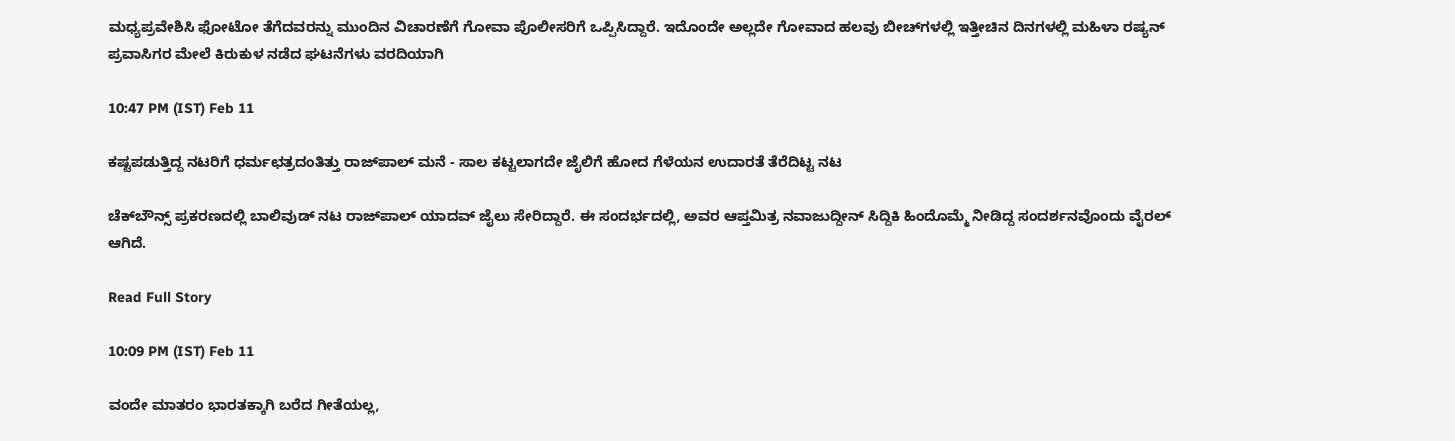ಮಧ್ಯಪ್ರವೇಶಿಸಿ ಫೋಟೋ ತೆಗೆದವರನ್ನು ಮುಂದಿನ ವಿಚಾರಣೆಗೆ ಗೋವಾ ಪೊಲೀಸರಿಗೆ ಒಪ್ಪಿಸಿದ್ದಾರೆ. ಇದೊಂದೇ ಅಲ್ಲದೇ ಗೋವಾದ ಹಲವು ಬೀಚ್‌ಗಳಲ್ಲಿ ಇತ್ತೀಚಿನ ದಿನಗಳಲ್ಲಿ ಮಹಿಳಾ ರಷ್ಯನ್‌ ಪ್ರವಾಸಿಗರ ಮೇಲೆ ಕಿರುಕುಳ ನಡೆದ ಘಟನೆಗಳು ವರದಿಯಾಗಿ

10:47 PM (IST) Feb 11

ಕಷ್ಟಪಡುತ್ತಿದ್ದ ನಟರಿಗೆ ಧರ್ಮಛತ್ರದಂತಿತ್ತು ರಾಜ್‌ಪಾಲ್ ಮನೆ - ಸಾಲ ಕಟ್ಟಲಾಗದೇ ಜೈಲಿಗೆ ಹೋದ ಗೆಳೆಯನ ಉದಾರತೆ ತೆರೆದಿಟ್ಟ ನಟ

ಚೆಕ್‌ಬೌನ್ಸ್ ಪ್ರಕರಣದಲ್ಲಿ ಬಾಲಿವುಡ್ ನಟ ರಾಜ್‌ಪಾಲ್ ಯಾದವ್ ಜೈಲು ಸೇರಿದ್ದಾರೆ. ಈ ಸಂದರ್ಭದಲ್ಲಿ, ಅವರ ಆಪ್ತಮಿತ್ರ ನವಾಜುದ್ದೀನ್ ಸಿದ್ದಿಕಿ ಹಿಂದೊಮ್ಮೆ ನೀಡಿದ್ದ ಸಂದರ್ಶನವೊಂದು ವೈರಲ್ ಆಗಿದೆ.

Read Full Story

10:09 PM (IST) Feb 11

ವಂದೇ ಮಾತರಂ ಭಾರತಕ್ಕಾಗಿ ಬರೆದ ಗೀತೆಯಲ್ಲ,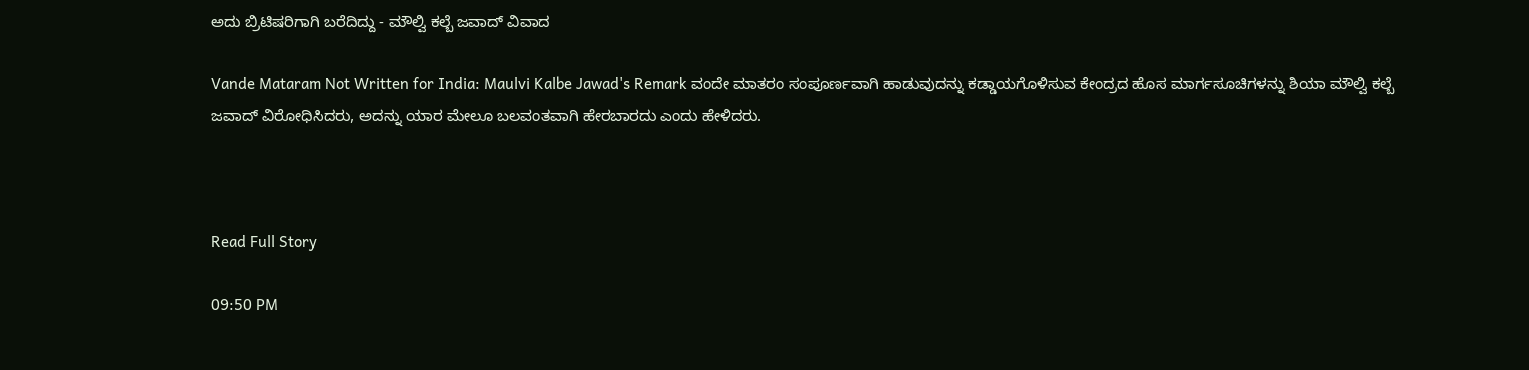ಅದು ಬ್ರಿಟಿಷರಿಗಾಗಿ ಬರೆದಿದ್ದು - ಮೌಲ್ವಿ ಕಲ್ಬೆ ಜವಾದ್ ವಿವಾದ

Vande Mataram Not Written for India: Maulvi Kalbe Jawad's Remark ವಂದೇ ಮಾತರಂ ಸಂಪೂರ್ಣವಾಗಿ ಹಾಡುವುದನ್ನು ಕಡ್ಡಾಯಗೊಳಿಸುವ ಕೇಂದ್ರದ ಹೊಸ ಮಾರ್ಗಸೂಚಿಗಳನ್ನು ಶಿಯಾ ಮೌಲ್ವಿ ಕಲ್ಬೆ ಜವಾದ್ ವಿರೋಧಿಸಿದರು, ಅದನ್ನು ಯಾರ ಮೇಲೂ ಬಲವಂತವಾಗಿ ಹೇರಬಾರದು ಎಂದು ಹೇಳಿದರು.



Read Full Story

09:50 PM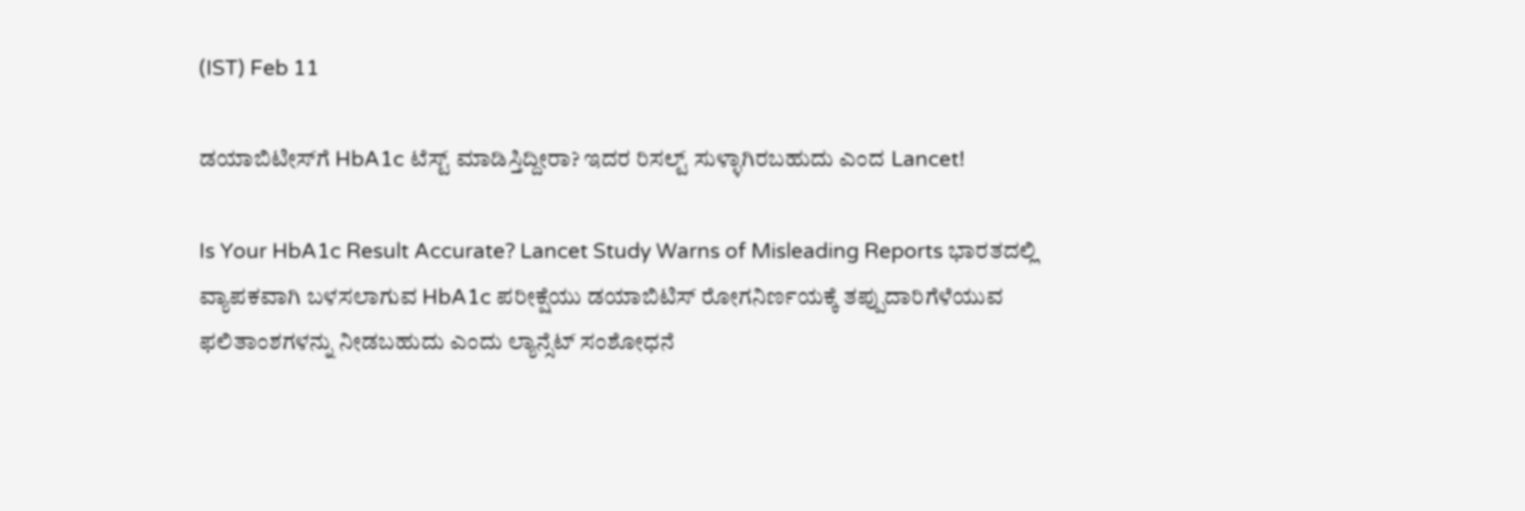(IST) Feb 11

ಡಯಾಬಿಟೀಸ್‌ಗೆ HbA1c ಟೆಸ್ಟ್‌ ಮಾಡಿಸ್ತಿದ್ದೀರಾ? ಇದರ ರಿಸಲ್ಟ್‌ ಸುಳ್ಳಾಗಿರಬಹುದು ಎಂದ Lancet!

Is Your HbA1c Result Accurate? Lancet Study Warns of Misleading Reports ಭಾರತದಲ್ಲಿ ವ್ಯಾಪಕವಾಗಿ ಬಳಸಲಾಗುವ HbA1c ಪರೀಕ್ಷೆಯು ಡಯಾಬಿಟಿಸ್‌ ರೋಗನಿರ್ಣಯಕ್ಕೆ ತಪ್ಪುದಾರಿಗೆಳೆಯುವ ಫಲಿತಾಂಶಗಳನ್ನು ನೀಡಬಹುದು ಎಂದು ಲ್ಯಾನ್ಸೆಟ್ ಸಂಶೋಧನೆ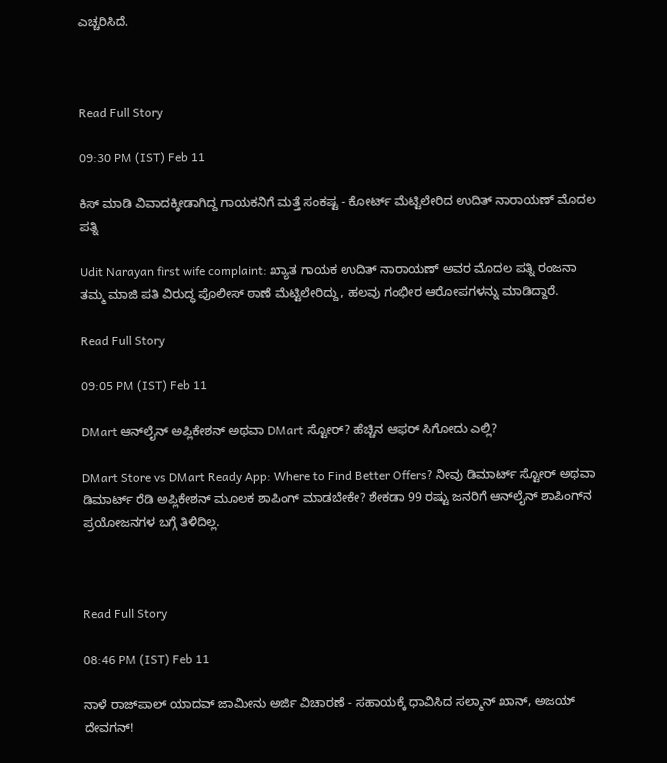ಎಚ್ಚರಿಸಿದೆ.



Read Full Story

09:30 PM (IST) Feb 11

ಕಿಸ್ ಮಾಡಿ ವಿವಾದಕ್ಕೀಡಾಗಿದ್ದ ಗಾಯಕನಿಗೆ ಮತ್ತೆ ಸಂಕಷ್ಟ - ಕೋರ್ಟ್ ಮೆಟ್ಟಿಲೇರಿದ ಉದಿತ್ ನಾರಾಯಣ್ ಮೊದಲ ಪತ್ನಿ

Udit Narayan first wife complaint: ಖ್ಯಾತ ಗಾಯಕ ಉದಿತ್ ನಾರಾಯಣ್ ಅವರ ಮೊದಲ ಪತ್ನಿ ರಂಜನಾ ತಮ್ಮ ಮಾಜಿ ಪತಿ ವಿರುದ್ಧ ಪೊಲೀಸ್ ಠಾಣೆ ಮೆಟ್ಟಿಲೇರಿದ್ದು, ಹಲವು ಗಂಭೀರ ಆರೋಪಗಳನ್ನು ಮಾಡಿದ್ದಾರೆ.

Read Full Story

09:05 PM (IST) Feb 11

DMart ಆನ್‌ಲೈನ್‌ ಅಪ್ಲಿಕೇಶನ್‌ ಅಥವಾ DMart ಸ್ಟೋರ್‌? ಹೆಚ್ಚಿನ ಆಫರ್‌ ಸಿಗೋದು ಎಲ್ಲಿ?

DMart Store vs DMart Ready App: Where to Find Better Offers? ನೀವು ಡಿಮಾರ್ಟ್ ಸ್ಟೋರ್‌ ಅಥವಾ ಡಿಮಾರ್ಟ್ ರೆಡಿ ಅಪ್ಲಿಕೇಶನ್ ಮೂಲಕ ಶಾಪಿಂಗ್ ಮಾಡಬೇಕೇ? ಶೇಕಡಾ 99 ರಷ್ಟು ಜನರಿಗೆ ಆನ್‌ಲೈನ್ ಶಾಪಿಂಗ್‌ನ ಪ್ರಯೋಜನಗಳ ಬಗ್ಗೆ ತಿಳಿದಿಲ್ಲ.



Read Full Story

08:46 PM (IST) Feb 11

ನಾಳೆ ರಾಜ್‌ಪಾಲ್‌ ಯಾದವ್‌ ಜಾಮೀನು ಅರ್ಜಿ ವಿಚಾರಣೆ - ಸಹಾಯಕ್ಕೆ ಧಾವಿಸಿದ ಸಲ್ಮಾನ್‌ ಖಾನ್‌, ಅಜಯ್‌ ದೇವಗನ್‌!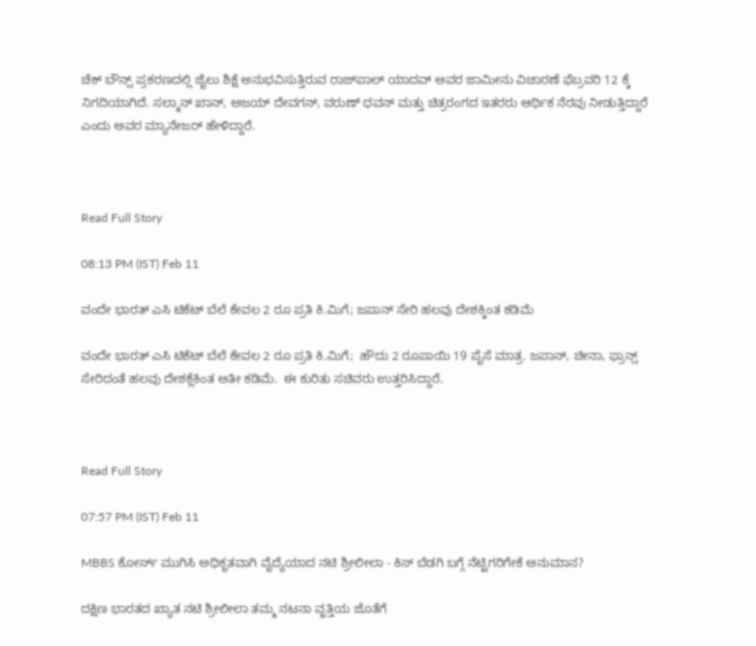ಚೆಕ್ ಬೌನ್ಸ್ ಪ್ರಕರಣದಲ್ಲಿ ಜೈಲು ಶಿಕ್ಷೆ ಅನುಭವಿಸುತ್ತಿರುವ ರಾಜ್‌ಪಾಲ್ ಯಾದವ್ ಅವರ ಜಾಮೀನು ವಿಚಾರಣೆ ಫೆಬ್ರವರಿ 12 ಕ್ಕೆ ನಿಗದಿಯಾಗಿದೆ. ಸಲ್ಮಾನ್ ಖಾನ್, ಅಜಯ್ ದೇವಗನ್, ವರುಣ್ ಧವನ್ ಮತ್ತು ಚಿತ್ರರಂಗದ ಇತರರು ಆರ್ಥಿಕ ನೆರವು ನೀಡುತ್ತಿದ್ದಾರೆ ಎಂದು ಅವರ ಮ್ಯಾನೇಜರ್ ಹೇಳಿದ್ದಾರೆ.



Read Full Story

08:13 PM (IST) Feb 11

ವಂದೇ ಭಾರತ್ ಎಸಿ ಟಿಕೆಟ್ ಬೆಲೆ ಕೇವಲ 2 ರೂ ಪ್ರತಿ ಕಿ.ಮಿಗೆ; ಜಪಾನ್ ಸೇರಿ ಹಲವು ದೇಶಕ್ಕಿಂತ ಕಡಿಮೆ

ವಂದೇ ಭಾರತ್ ಎಸಿ ಟಿಕೆಟ್ ಬೆಲೆ ಕೇವಲ 2 ರೂ ಪ್ರತಿ ಕಿ.ಮಿಗೆ;  ಹೌದು 2 ರೂಪಾಯಿ 19 ಪೈಸೆ ಮಾತ್ರ. ಜಪಾನ್, ಚೀನಾ, ಫ್ರಾನ್ಸ್ ಸೇರಿದಂತೆ ಹಲವು ದೇಶಕ್ಲೆಕಿಂತ ಅತೀ ಕಡಿಮೆ.  ಈ ಕುರಿತು ಸಚಿವರು ಉತ್ತರಿಸಿದ್ದಾರೆ.



Read Full Story

07:57 PM (IST) Feb 11

MBBS ಕೋರ್ಸ್ ಮುಗಿಸಿ ಅಧಿಕೃತವಾಗಿ ವೈದ್ಯೆಯಾದ ನಟಿ ಶ್ರೀಲೀಲಾ - ಕಿಸ್ ಬೆಡಗಿ ಬಗ್ಗೆ ನೆಟ್ಟಿಗರಿಗೇಕೆ ಅನುಮಾನ?

ದಕ್ಷಿಣ ಭಾರತದ ಖ್ಯಾತ ನಟಿ ಶ್ರೀಲೀಲಾ ತಮ್ಮ ನಟನಾ ವೃತ್ತಿಯ ಜೊತೆಗೆ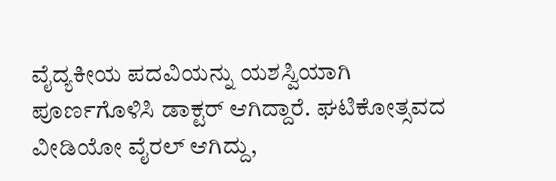ವೈದ್ಯಕೀಯ ಪದವಿಯನ್ನು ಯಶಸ್ವಿಯಾಗಿ ಪೂರ್ಣಗೊಳಿಸಿ ಡಾಕ್ಟರ್ ಆಗಿದ್ದಾರೆ. ಘಟಿಕೋತ್ಸವದ ವೀಡಿಯೋ ವೈರಲ್ ಆಗಿದ್ದು,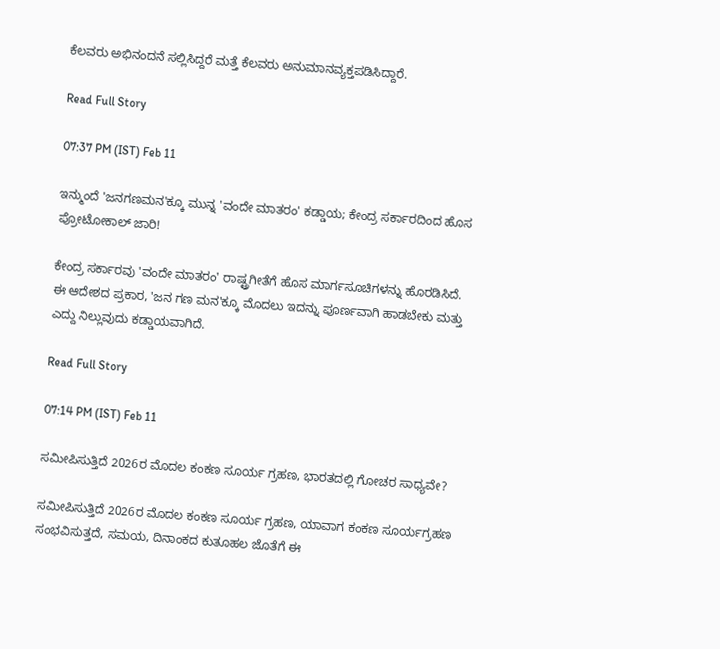ಕೆಲವರು ಅಭಿನಂದನೆ ಸಲ್ಲಿಸಿದ್ದರೆ ಮತ್ತೆ ಕೆಲವರು ಅನುಮಾನವ್ಯಕ್ತಪಡಿಸಿದ್ದಾರೆ.

Read Full Story

07:37 PM (IST) Feb 11

ಇನ್ಮುಂದೆ 'ಜನಗಣಮನ'ಕ್ಕೂ ಮುನ್ನ 'ವಂದೇ ಮಾತರಂ' ಕಡ್ಡಾಯ; ಕೇಂದ್ರ ಸರ್ಕಾರದಿಂದ ಹೊಸ ಪ್ರೋಟೋಕಾಲ್ ಜಾರಿ!

ಕೇಂದ್ರ ಸರ್ಕಾರವು 'ವಂದೇ ಮಾತರಂ' ರಾಷ್ಟ್ರಗೀತೆಗೆ ಹೊಸ ಮಾರ್ಗಸೂಚಿಗಳನ್ನು ಹೊರಡಿಸಿದೆ. ಈ ಆದೇಶದ ಪ್ರಕಾರ, 'ಜನ ಗಣ ಮನ'ಕ್ಕೂ ಮೊದಲು ಇದನ್ನು ಪೂರ್ಣವಾಗಿ ಹಾಡಬೇಕು ಮತ್ತು ಎದ್ದು ನಿಲ್ಲುವುದು ಕಡ್ಡಾಯವಾಗಿದೆ.

Read Full Story

07:14 PM (IST) Feb 11

ಸಮೀಪಿಸುತ್ತಿದೆ 2026ರ ಮೊದಲ ಕಂಕಣ ಸೂರ್ಯ ಗ್ರಹಣ, ಭಾರತದಲ್ಲಿ ಗೋಚರ ಸಾಧ್ಯವೇ?

ಸಮೀಪಿಸುತ್ತಿದೆ 2026ರ ಮೊದಲ ಕಂಕಣ ಸೂರ್ಯ ಗ್ರಹಣ, ಯಾವಾಗ ಕಂಕಣ ಸೂರ್ಯಗ್ರಹಣ ಸಂಭವಿಸುತ್ತದೆ, ಸಮಯ, ದಿನಾಂಕದ ಕುತೂಹಲ ಜೊತೆಗೆ ಈ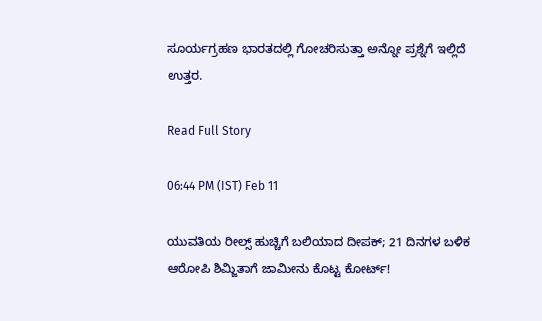ಸೂರ್ಯಗ್ರಹಣ ಭಾರತದಲ್ಲಿ ಗೋಚರಿಸುತ್ತಾ ಅನ್ನೋ ಪ್ರಶ್ನೆಗೆ ಇಲ್ಲಿದೆ ಉತ್ತರ.

Read Full Story

06:44 PM (IST) Feb 11

ಯುವತಿಯ ರೀಲ್ಸ್ ಹುಚ್ಚಿಗೆ ಬಲಿಯಾದ ದೀಪಕ್; 21 ದಿನಗಳ ಬಳಿಕ ಆರೋಪಿ ಶಿಮ್ಜಿತಾಗೆ ಜಾಮೀನು ಕೊಟ್ಟ ಕೋರ್ಟ್!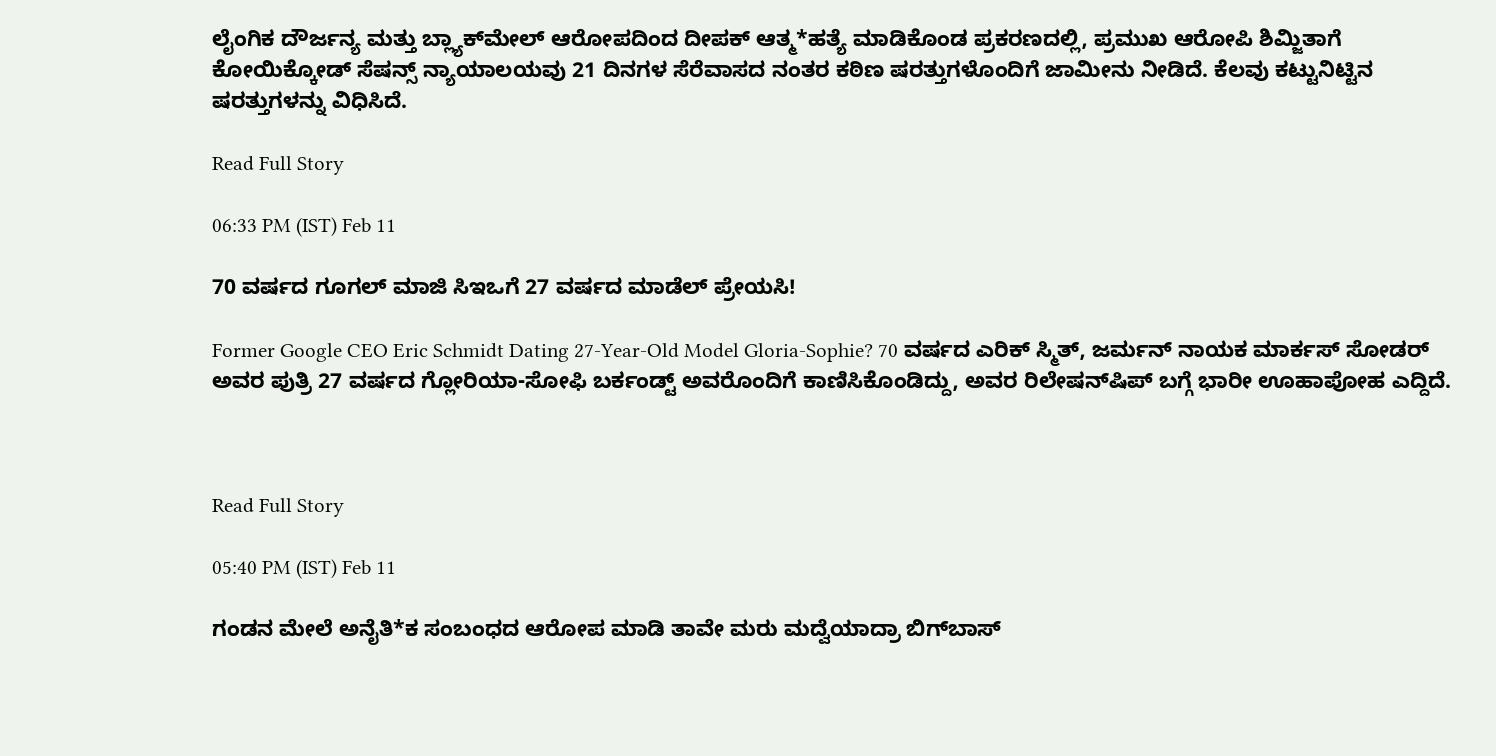ಲೈಂಗಿಕ ದೌರ್ಜನ್ಯ ಮತ್ತು ಬ್ಲ್ಯಾಕ್‌ಮೇಲ್ ಆರೋಪದಿಂದ ದೀಪಕ್ ಆತ್ಮ*ಹತ್ಯೆ ಮಾಡಿಕೊಂಡ ಪ್ರಕರಣದಲ್ಲಿ, ಪ್ರಮುಖ ಆರೋಪಿ ಶಿಮ್ಜಿತಾಗೆ ಕೋಯಿಕ್ಕೋಡ್ ಸೆಷನ್ಸ್ ನ್ಯಾಯಾಲಯವು 21 ದಿನಗಳ ಸೆರೆವಾಸದ ನಂತರ ಕಠಿಣ ಷರತ್ತುಗಳೊಂದಿಗೆ ಜಾಮೀನು ನೀಡಿದೆ. ಕೆಲವು ಕಟ್ಟುನಿಟ್ಟಿನ ಷರತ್ತುಗಳನ್ನು ವಿಧಿಸಿದೆ.

Read Full Story

06:33 PM (IST) Feb 11

70 ವರ್ಷದ ಗೂಗಲ್‌ ಮಾಜಿ ಸಿಇಒಗೆ 27 ವರ್ಷದ ಮಾಡೆಲ್‌ ಪ್ರೇಯಸಿ!

Former Google CEO Eric Schmidt Dating 27-Year-Old Model Gloria-Sophie? 70 ವರ್ಷದ ಎರಿಕ್ ಸ್ಮಿತ್, ಜರ್ಮನ್ ನಾಯಕ ಮಾರ್ಕಸ್ ಸೋಡರ್ ಅವರ ಪುತ್ರಿ 27 ವರ್ಷದ ಗ್ಲೋರಿಯಾ-ಸೋಫಿ ಬರ್ಕಂಡ್ಟ್ ಅವರೊಂದಿಗೆ ಕಾಣಿಸಿಕೊಂಡಿದ್ದು, ಅವರ ರಿಲೇಷನ್‌ಷಿಪ್‌ ಬಗ್ಗೆ ಭಾರೀ ಊಹಾಪೋಹ ಎದ್ದಿದೆ.



Read Full Story

05:40 PM (IST) Feb 11

ಗಂಡನ ಮೇಲೆ ಅನೈತಿ*ಕ ಸಂಬಂಧದ ಆರೋಪ ಮಾಡಿ ತಾವೇ ಮರು ಮದ್ವೆಯಾದ್ರಾ ಬಿಗ್‌ಬಾಸ್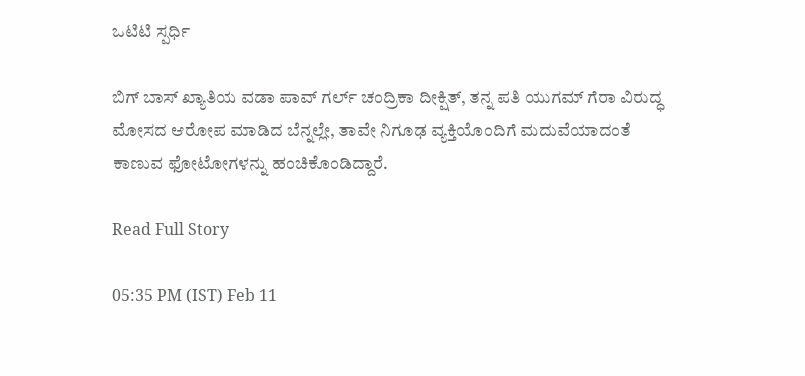ಒಟಿಟಿ ಸ್ಪರ್ಧಿ

ಬಿಗ್ ಬಾಸ್ ಖ್ಯಾತಿಯ ವಡಾ ಪಾವ್ ಗರ್ಲ್ ಚಂದ್ರಿಕಾ ದೀಕ್ಷಿತ್, ತನ್ನ ಪತಿ ಯುಗಮ್ ಗೆರಾ ವಿರುದ್ಧ ಮೋಸದ ಆರೋಪ ಮಾಡಿದ ಬೆನ್ನಲ್ಲೇ, ತಾವೇ ನಿಗೂಢ ವ್ಯಕ್ತಿಯೊಂದಿಗೆ ಮದುವೆಯಾದಂತೆ ಕಾಣುವ ಫೋಟೋಗಳನ್ನು ಹಂಚಿಕೊಂಡಿದ್ದಾರೆ.

Read Full Story

05:35 PM (IST) Feb 11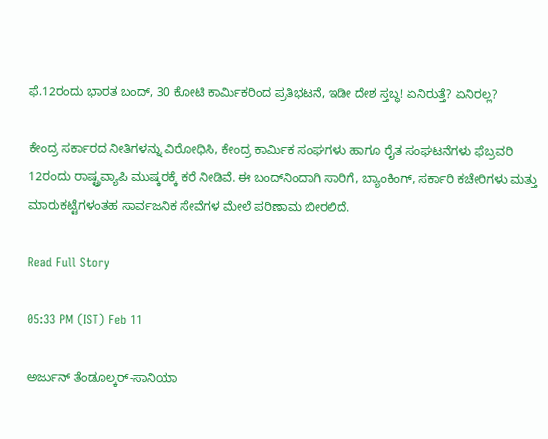ಫೆ.12ರಂದು ಭಾರತ ಬಂದ್, 30 ಕೋಟಿ ಕಾರ್ಮಿಕರಿಂದ ಪ್ರತಿಭಟನೆ, ಇಡೀ ದೇಶ ಸ್ತಬ್ಧ! ಏನಿರುತ್ತೆ? ಏನಿರಲ್ಲ?

ಕೇಂದ್ರ ಸರ್ಕಾರದ ನೀತಿಗಳನ್ನು ವಿರೋಧಿಸಿ, ಕೇಂದ್ರ ಕಾರ್ಮಿಕ ಸಂಘಗಳು ಹಾಗೂ ರೈತ ಸಂಘಟನೆಗಳು ಫೆಬ್ರವರಿ 12ರಂದು ರಾಷ್ಟ್ರವ್ಯಾಪಿ ಮುಷ್ಕರಕ್ಕೆ ಕರೆ ನೀಡಿವೆ. ಈ ಬಂದ್‌ನಿಂದಾಗಿ ಸಾರಿಗೆ, ಬ್ಯಾಂಕಿಂಗ್, ಸರ್ಕಾರಿ ಕಚೇರಿಗಳು ಮತ್ತು ಮಾರುಕಟ್ಟೆಗಳಂತಹ ಸಾರ್ವಜನಿಕ ಸೇವೆಗಳ ಮೇಲೆ ಪರಿಣಾಮ ಬೀರಲಿದೆ.

Read Full Story

05:33 PM (IST) Feb 11

ಅರ್ಜುನ್ ತೆಂಡೂಲ್ಕರ್-ಸಾನಿಯಾ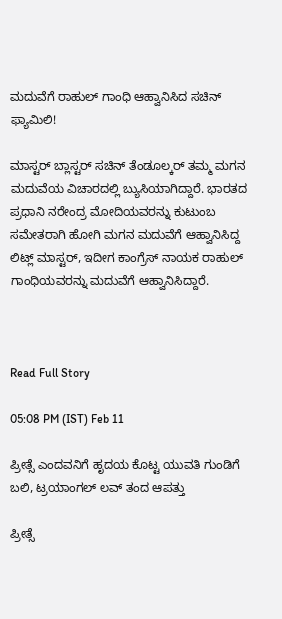ಮದುವೆಗೆ ರಾಹುಲ್ ಗಾಂಧಿ ಆಹ್ವಾನಿಸಿದ ಸಚಿನ್ ಫ್ಯಾಮಿಲಿ!

ಮಾಸ್ಟರ್ ಬ್ಲಾಸ್ಟರ್ ಸಚಿನ್ ತೆಂಡೂಲ್ಕರ್ ತಮ್ಮ ಮಗನ ಮದುವೆಯ ವಿಚಾರದಲ್ಲಿ ಬ್ಯುಸಿಯಾಗಿದ್ದಾರೆ. ಭಾರತದ ಪ್ರಧಾನಿ ನರೇಂದ್ರ ಮೋದಿಯವರನ್ನು ಕುಟುಂಬ ಸಮೇತರಾಗಿ ಹೋಗಿ ಮಗನ ಮದುವೆಗೆ ಆಹ್ವಾನಿಸಿದ್ದ ಲಿಟ್ಲ್ ಮಾಸ್ಟರ್, ಇದೀಗ ಕಾಂಗ್ರೆಸ್ ನಾಯಕ ರಾಹುಲ್ ಗಾಂಧಿಯವರನ್ನು ಮದುವೆಗೆ ಆಹ್ವಾನಿಸಿದ್ದಾರೆ.



Read Full Story

05:08 PM (IST) Feb 11

ಪ್ರೀತ್ಸೆ ಎಂದವನಿಗೆ ಹೃದಯ ಕೊಟ್ಟ ಯುವತಿ ಗುಂಡಿಗೆ ಬಲಿ, ಟ್ರಯಾಂಗಲ್ ಲವ್ ತಂದ ಆಪತ್ತು

ಪ್ರೀತ್ಸೆ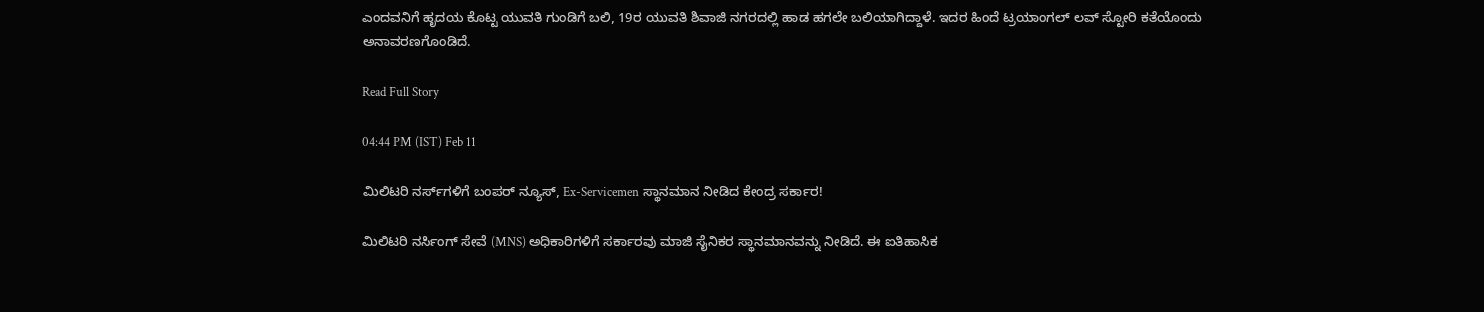ಎಂದವನಿಗೆ ಹೃದಯ ಕೊಟ್ಟ ಯುವತಿ ಗುಂಡಿಗೆ ಬಲಿ, 19ರ ಯುವತಿ ಶಿವಾಜಿ ನಗರದಲ್ಲಿ ಹಾಡ ಹಗಲೇ ಬಲಿಯಾಗಿದ್ದಾಳೆ. ಇದರ ಹಿಂದೆ ಟ್ರಯಾಂಗಲ್ ಲವ್ ಸ್ಟೋರಿ ಕತೆಯೊಂದು ಅನಾವರಣಗೊಂಡಿದೆ.

Read Full Story

04:44 PM (IST) Feb 11

ಮಿಲಿಟರಿ ನರ್ಸ್‌ಗಳಿಗೆ ಬಂಪರ್‌ ನ್ಯೂಸ್‌, Ex-Servicemen ಸ್ಥಾನಮಾನ ನೀಡಿದ ಕೇಂದ್ರ ಸರ್ಕಾರ!

ಮಿಲಿಟರಿ ನರ್ಸಿಂಗ್ ಸೇವೆ (MNS) ಅಧಿಕಾರಿಗಳಿಗೆ ಸರ್ಕಾರವು ಮಾಜಿ ಸೈನಿಕರ ಸ್ಥಾನಮಾನವನ್ನು ನೀಡಿದೆ. ಈ ಐತಿಹಾಸಿಕ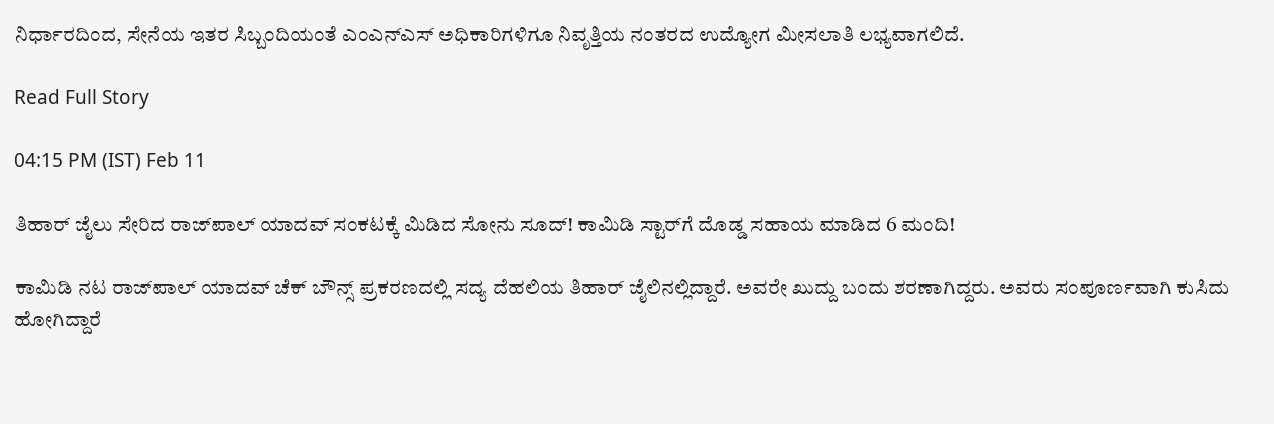ನಿರ್ಧಾರದಿಂದ, ಸೇನೆಯ ಇತರ ಸಿಬ್ಬಂದಿಯಂತೆ ಎಂಎನ್‌ಎಸ್ ಅಧಿಕಾರಿಗಳಿಗೂ ನಿವೃತ್ತಿಯ ನಂತರದ ಉದ್ಯೋಗ ಮೀಸಲಾತಿ ಲಭ್ಯವಾಗಲಿದೆ.

Read Full Story

04:15 PM (IST) Feb 11

ತಿಹಾರ್ ಜೈಲು ಸೇರಿದ ರಾಜ್‌ಪಾಲ್ ಯಾದವ್ ಸಂಕಟಕ್ಕೆ ಮಿಡಿದ ಸೋನು ಸೂದ್! ಕಾಮಿಡಿ ಸ್ಟಾರ್‌ಗೆ ದೊಡ್ಡ ಸಹಾಯ ಮಾಡಿದ 6 ಮಂದಿ!

ಕಾಮಿಡಿ ನಟ ರಾಜ್‌ಪಾಲ್ ಯಾದವ್ ಚೆಕ್ ಬೌನ್ಸ್ ಪ್ರಕರಣದಲ್ಲಿ ಸದ್ಯ ದೆಹಲಿಯ ತಿಹಾರ್ ಜೈಲಿನಲ್ಲಿದ್ದಾರೆ. ಅವರೇ ಖುದ್ದು ಬಂದು ಶರಣಾಗಿದ್ದರು. ಅವರು ಸಂಪೂರ್ಣವಾಗಿ ಕುಸಿದು ಹೋಗಿದ್ದಾರೆ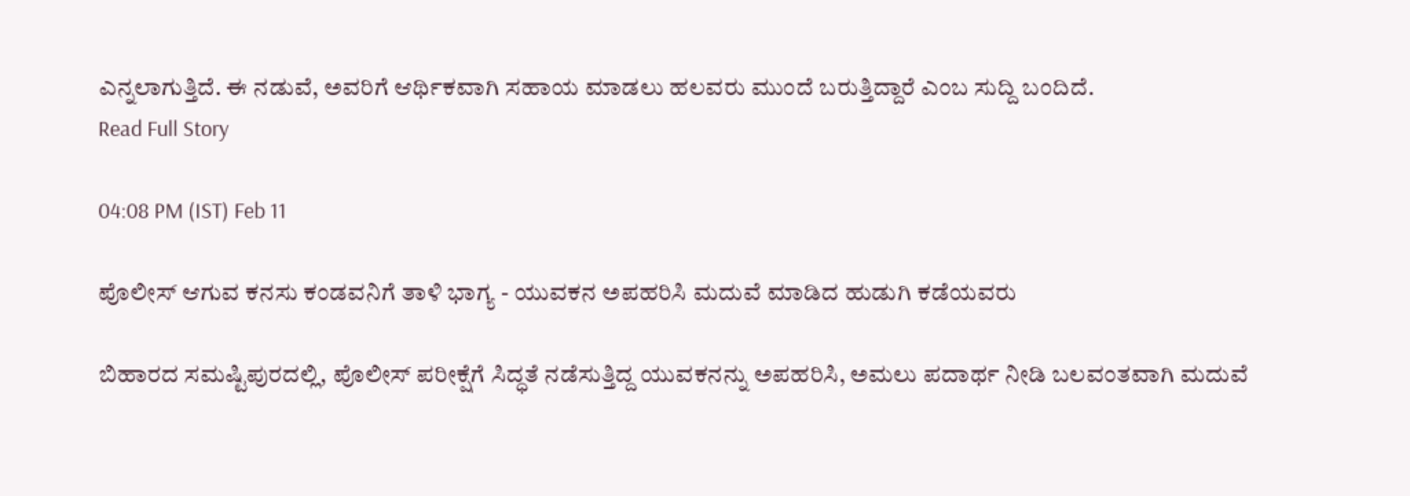ಎನ್ನಲಾಗುತ್ತಿದೆ. ಈ ನಡುವೆ, ಅವರಿಗೆ ಆರ್ಥಿಕವಾಗಿ ಸಹಾಯ ಮಾಡಲು ಹಲವರು ಮುಂದೆ ಬರುತ್ತಿದ್ದಾರೆ ಎಂಬ ಸುದ್ದಿ ಬಂದಿದೆ.
Read Full Story

04:08 PM (IST) Feb 11

ಪೊಲೀಸ್ ಆಗುವ ಕನಸು ಕಂಡವನಿಗೆ ತಾಳಿ ಭಾಗ್ಯ - ಯುವಕನ ಅಪಹರಿಸಿ ಮದುವೆ ಮಾಡಿದ ಹುಡುಗಿ ಕಡೆಯವರು

ಬಿಹಾರದ ಸಮಷ್ಟಿಪುರದಲ್ಲಿ, ಪೊಲೀಸ್ ಪರೀಕ್ಷೆಗೆ ಸಿದ್ಧತೆ ನಡೆಸುತ್ತಿದ್ದ ಯುವಕನನ್ನು ಅಪಹರಿಸಿ, ಅಮಲು ಪದಾರ್ಥ ನೀಡಿ ಬಲವಂತವಾಗಿ ಮದುವೆ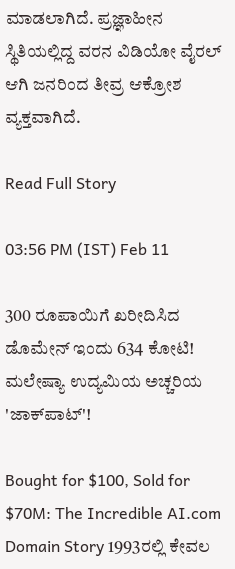ಮಾಡಲಾಗಿದೆ. ಪ್ರಜ್ಞಾಹೀನ ಸ್ಥಿತಿಯಲ್ಲಿದ್ದ ವರನ ವಿಡಿಯೋ ವೈರಲ್ ಆಗಿ ಜನರಿಂದ ತೀವ್ರ ಆಕ್ರೋಶ ವ್ಯಕ್ತವಾಗಿದೆ.

Read Full Story

03:56 PM (IST) Feb 11

300 ರೂಪಾಯಿಗೆ ಖರೀದಿಸಿದ ಡೊಮೇನ್ ಇಂದು 634 ಕೋಟಿ! ಮಲೇಷ್ಯಾ ಉದ್ಯಮಿಯ ಅಚ್ಚರಿಯ 'ಜಾಕ್‌ಪಾಟ್'!

Bought for $100, Sold for $70M: The Incredible AI.com Domain Story 1993ರಲ್ಲಿ ಕೇವಲ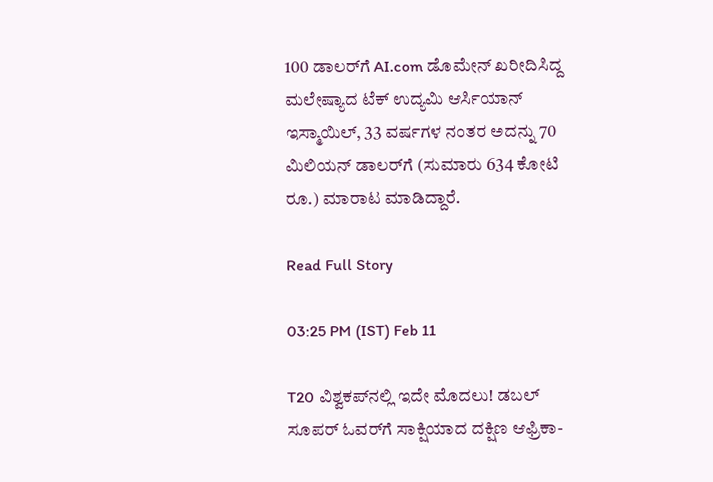100 ಡಾಲರ್‌ಗೆ AI.com ಡೊಮೇನ್ ಖರೀದಿಸಿದ್ದ ಮಲೇಷ್ಯಾದ ಟೆಕ್ ಉದ್ಯಮಿ ಆರ್ಸಿಯಾನ್ ಇಸ್ಮಾಯಿಲ್, 33 ವರ್ಷಗಳ ನಂತರ ಅದನ್ನು 70 ಮಿಲಿಯನ್ ಡಾಲರ್‌ಗೆ (ಸುಮಾರು 634 ಕೋಟಿ ರೂ.) ಮಾರಾಟ ಮಾಡಿದ್ದಾರೆ.

Read Full Story

03:25 PM (IST) Feb 11

T20 ವಿಶ್ವಕಪ್‌ನಲ್ಲಿ ಇದೇ ಮೊದಲು! ಡಬಲ್ ಸೂಪರ್ ಓವರ್‌ಗೆ ಸಾಕ್ಷಿಯಾದ ದಕ್ಷಿಣ ಆಫ್ರಿಕಾ-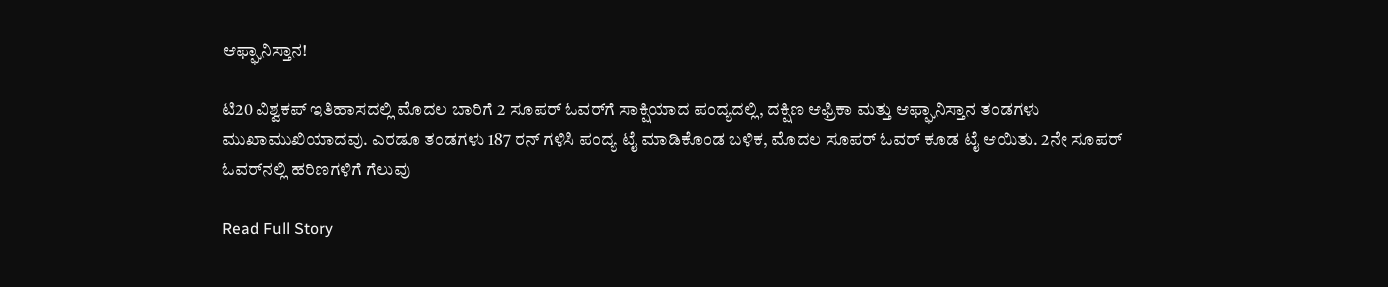ಆಫ್ಘಾನಿಸ್ತಾನ!

ಟಿ20 ವಿಶ್ವಕಪ್ ಇತಿಹಾಸದಲ್ಲಿ ಮೊದಲ ಬಾರಿಗೆ 2 ಸೂಪರ್ ಓವರ್‌ಗೆ ಸಾಕ್ಷಿಯಾದ ಪಂದ್ಯದಲ್ಲಿ, ದಕ್ಷಿಣ ಆಫ್ರಿಕಾ ಮತ್ತು ಆಫ್ಘಾನಿಸ್ತಾನ ತಂಡಗಳು ಮುಖಾಮುಖಿಯಾದವು. ಎರಡೂ ತಂಡಗಳು 187 ರನ್ ಗಳಿಸಿ ಪಂದ್ಯ ಟೈ ಮಾಡಿಕೊಂಡ ಬಳಿಕ, ಮೊದಲ ಸೂಪರ್ ಓವರ್ ಕೂಡ ಟೈ ಆಯಿತು. 2ನೇ ಸೂಪರ್ ಓವರ್‌ನಲ್ಲಿ ಹರಿಣಗಳಿಗೆ ಗೆಲುವು

Read Full Story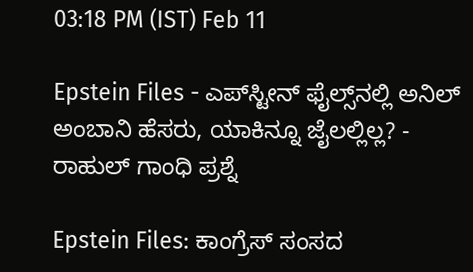03:18 PM (IST) Feb 11

Epstein Files - ಎಪ್‌ಸ್ಟೀನ್ ಫೈಲ್ಸ್‌ನಲ್ಲಿ ಅನಿಲ್ ಅಂಬಾನಿ ಹೆಸರು, ಯಾಕಿನ್ನೂ ಜೈಲಲ್ಲಿಲ್ಲ? - ರಾಹುಲ್ ಗಾಂಧಿ ಪ್ರಶ್ನೆ

Epstein Files: ಕಾಂಗ್ರೆಸ್ ಸಂಸದ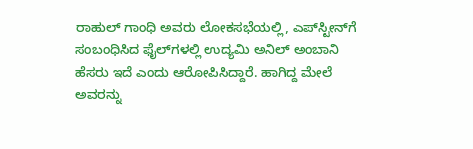ರಾಹುಲ್ ಗಾಂಧಿ ಅವರು ಲೋಕಸಭೆಯಲ್ಲಿ, ಎಪ್‌ಸ್ಟೀನ್‌ಗೆ ಸಂಬಂಧಿಸಿದ ಫೈಲ್‌ಗಳಲ್ಲಿ ಉದ್ಯಮಿ ಅನಿಲ್ ಅಂಬಾನಿ ಹೆಸರು ಇದೆ ಎಂದು ಆರೋಪಿಸಿದ್ದಾರೆ. ಹಾಗಿದ್ದ ಮೇಲೆ ಅವರನ್ನು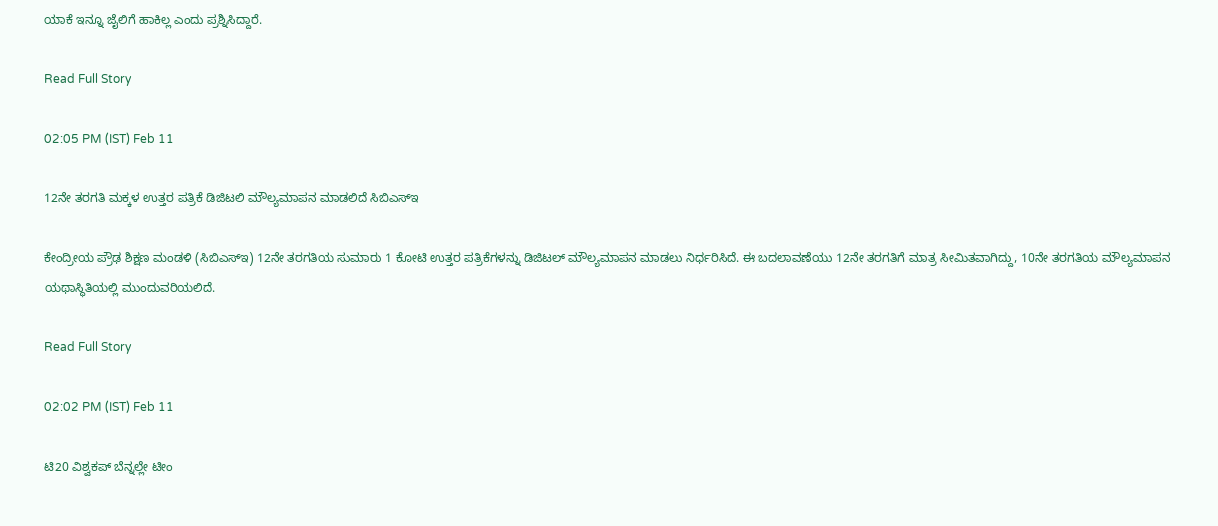ಯಾಕೆ ಇನ್ನೂ ಜೈಲಿಗೆ ಹಾಕಿಲ್ಲ ಎಂದು ಪ್ರಶ್ನಿಸಿದ್ದಾರೆ.

Read Full Story

02:05 PM (IST) Feb 11

12ನೇ ತರಗತಿ ಮಕ್ಕಳ ಉತ್ತರ ಪತ್ರಿಕೆ ಡಿಜಿಟಲಿ ಮೌಲ್ಯಮಾಪನ ಮಾಡಲಿದೆ ಸಿಬಿಎಸ್ಇ

ಕೇಂದ್ರೀಯ ಪ್ರೌಢ ಶಿಕ್ಷಣ ಮಂಡಳಿ (ಸಿಬಿಎಸ್‌ಇ) 12ನೇ ತರಗತಿಯ ಸುಮಾರು 1 ಕೋಟಿ ಉತ್ತರ ಪತ್ರಿಕೆಗಳನ್ನು ಡಿಜಿಟಲ್ ಮೌಲ್ಯಮಾಪನ ಮಾಡಲು ನಿರ್ಧರಿಸಿದೆ. ಈ ಬದಲಾವಣೆಯು 12ನೇ ತರಗತಿಗೆ ಮಾತ್ರ ಸೀಮಿತವಾಗಿದ್ದು, 10ನೇ ತರಗತಿಯ ಮೌಲ್ಯಮಾಪನ ಯಥಾಸ್ಥಿತಿಯಲ್ಲಿ ಮುಂದುವರಿಯಲಿದೆ.

Read Full Story

02:02 PM (IST) Feb 11

ಟಿ20 ವಿಶ್ವಕಪ್ ಬೆನ್ನಲ್ಲೇ ಟೀಂ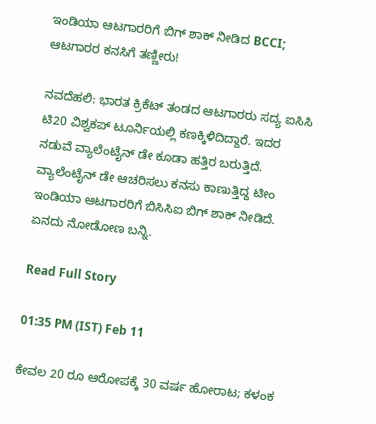ಇಂಡಿಯಾ ಆಟಗಾರರಿಗೆ ಬಿಗ್ ಶಾಕ್‌ ನೀಡಿದ BCCI; ಆಟಗಾರರ ಕನಸಿಗೆ ತಣ್ಣೀರು!

ನವದೆಹಲಿ: ಭಾರತ ಕ್ರಿಕೆಟ್ ತಂಡದ ಆಟಗಾರರು ಸದ್ಯ ಐಸಿಸಿ ಟಿ20 ವಿಶ್ವಕಪ್ ಟೂರ್ನಿಯಲ್ಲಿ ಕಣಕ್ಕಿಳಿದಿದ್ದಾರೆ. ಇದರ ನಡುವೆ ವ್ಯಾಲೆಂಟೈನ್ ಡೇ ಕೂಡಾ ಹತ್ತಿರ ಬರುತ್ತಿದೆ. ವ್ಯಾಲೆಂಟೈನ್ ಡೇ ಆಚರಿಸಲು ಕನಸು ಕಾಣುತ್ತಿದ್ದ ಟೀಂ ಇಂಡಿಯಾ ಆಟಗಾರರಿಗೆ ಬಿಸಿಸಿಐ ಬಿಗ್ ಶಾಕ್ ನೀಡಿದೆ. ಏನದು ನೋಡೋಣ ಬನ್ನಿ.

Read Full Story

01:35 PM (IST) Feb 11

ಕೇವಲ 20 ರೂ ಆರೋಪಕ್ಕೆ 30 ವರ್ಷ ಹೋರಾಟ; ಕಳಂಕ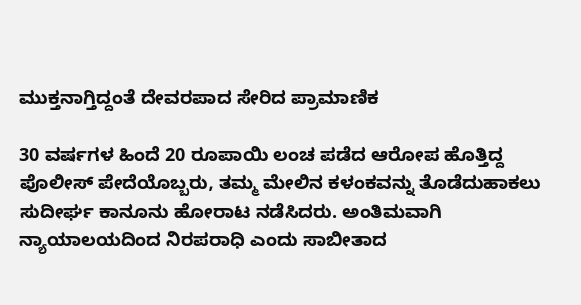ಮುಕ್ತನಾಗ್ತಿದ್ದಂತೆ ದೇವರಪಾದ ಸೇರಿದ ಪ್ರಾಮಾಣಿಕ

30 ವರ್ಷಗಳ ಹಿಂದೆ 20 ರೂಪಾಯಿ ಲಂಚ ಪಡೆದ ಆರೋಪ ಹೊತ್ತಿದ್ದ ಪೊಲೀಸ್ ಪೇದೆಯೊಬ್ಬರು, ತಮ್ಮ ಮೇಲಿನ ಕಳಂಕವನ್ನು ತೊಡೆದುಹಾಕಲು ಸುದೀರ್ಘ ಕಾನೂನು ಹೋರಾಟ ನಡೆಸಿದರು. ಅಂತಿಮವಾಗಿ ನ್ಯಾಯಾಲಯದಿಂದ ನಿರಪರಾಧಿ ಎಂದು ಸಾಬೀತಾದ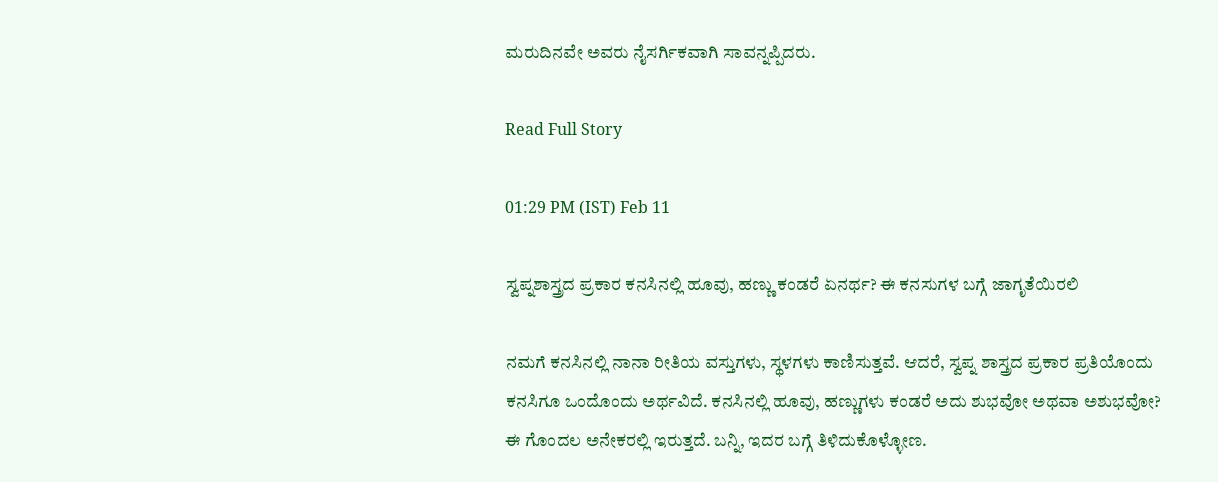ಮರುದಿನವೇ ಅವರು ನೈಸರ್ಗಿಕವಾಗಿ ಸಾವನ್ನಪ್ಪಿದರು.

Read Full Story

01:29 PM (IST) Feb 11

ಸ್ವಪ್ನಶಾಸ್ತ್ರದ ಪ್ರಕಾರ ಕನಸಿನಲ್ಲಿ ಹೂವು, ಹಣ್ಣು ಕಂಡರೆ ಏನರ್ಥ? ಈ ಕನಸುಗಳ ಬಗ್ಗೆ ಜಾಗೃತೆಯಿರಲಿ

ನಮಗೆ ಕನಸಿನಲ್ಲಿ ನಾನಾ ರೀತಿಯ ವಸ್ತುಗಳು, ಸ್ಥಳಗಳು ಕಾಣಿಸುತ್ತವೆ. ಆದರೆ, ಸ್ವಪ್ನ ಶಾಸ್ತ್ರದ ಪ್ರಕಾರ ಪ್ರತಿಯೊಂದು ಕನಸಿಗೂ ಒಂದೊಂದು ಅರ್ಥವಿದೆ. ಕನಸಿನಲ್ಲಿ ಹೂವು, ಹಣ್ಣುಗಳು ಕಂಡರೆ ಅದು ಶುಭವೋ ಅಥವಾ ಅಶುಭವೋ? ಈ ಗೊಂದಲ ಅನೇಕರಲ್ಲಿ ಇರುತ್ತದೆ. ಬನ್ನಿ, ಇದರ ಬಗ್ಗೆ ತಿಳಿದುಕೊಳ್ಳೋಣ.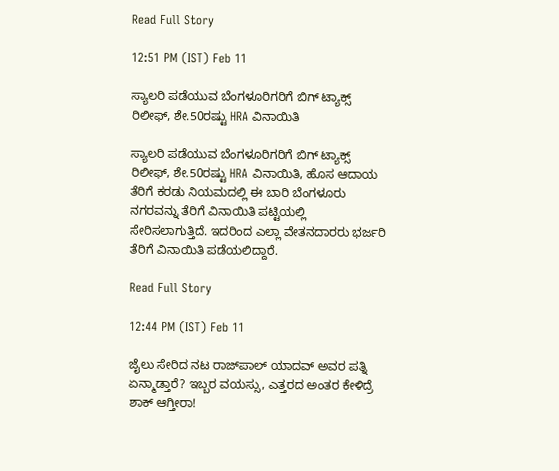Read Full Story

12:51 PM (IST) Feb 11

ಸ್ಯಾಲರಿ ಪಡೆಯುವ ಬೆಂಗಳೂರಿಗರಿಗೆ ಬಿಗ್ ಟ್ಯಾಕ್ಸ್ ರಿಲೀಫ್, ಶೇ.50ರಷ್ಟು HRA ವಿನಾಯಿತಿ

ಸ್ಯಾಲರಿ ಪಡೆಯುವ ಬೆಂಗಳೂರಿಗರಿಗೆ ಬಿಗ್ ಟ್ಯಾಕ್ಸ್ ರಿಲೀಫ್, ಶೇ.50ರಷ್ಟು HRA ವಿನಾಯಿತಿ, ಹೊಸ ಆದಾಯ ತೆರಿಗೆ ಕರಡು ನಿಯಮದಲ್ಲಿ ಈ ಬಾರಿ ಬೆಂಗಳೂರು ನಗರವನ್ನು ತೆರಿಗೆ ವಿನಾಯಿತಿ ಪಟ್ಟಿಯಲ್ಲಿ ಸೇರಿಸಲಾಗುತ್ತಿದೆ. ಇದರಿಂದ ಎಲ್ಲಾ ವೇತನದಾರರು ಭರ್ಜರಿ ತೆರಿಗೆ ವಿನಾಯಿತಿ ಪಡೆಯಲಿದ್ದಾರೆ.

Read Full Story

12:44 PM (IST) Feb 11

ಜೈಲು ಸೇರಿದ ನಟ ರಾಜ್‌ಪಾಲ್ ಯಾದವ್ ಅವರ ಪತ್ನಿ ಏನ್ಮಾಡ್ತಾರೆ? ಇಬ್ಬರ ವಯಸ್ಸು, ಎತ್ತರದ ಅಂತರ ಕೇಳಿದ್ರೆ ಶಾಕ್ ಆಗ್ತೀರಾ!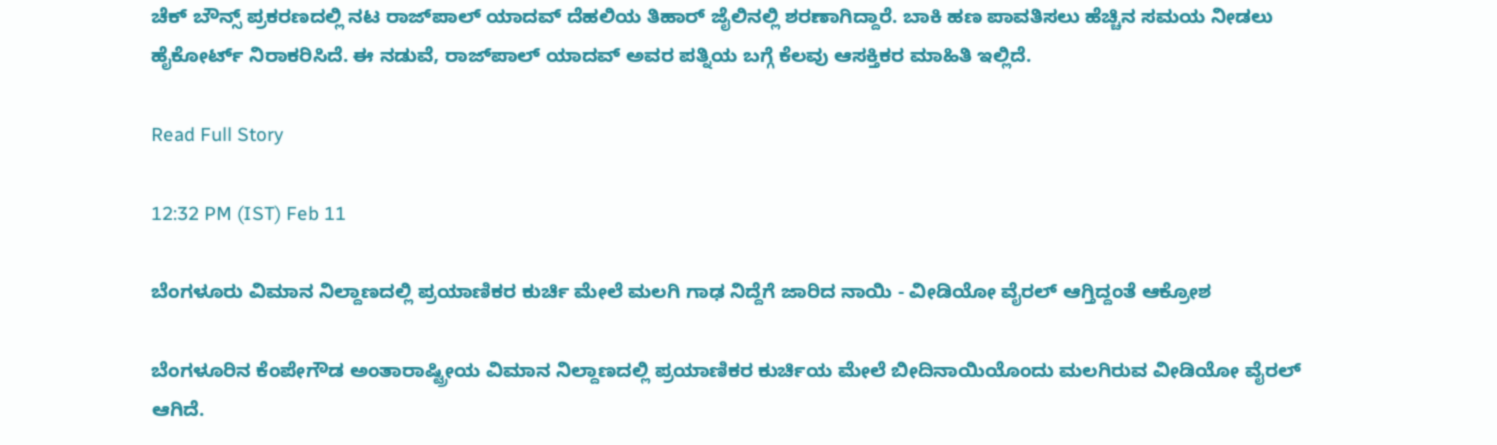ಚೆಕ್ ಬೌನ್ಸ್ ಪ್ರಕರಣದಲ್ಲಿ ನಟ ರಾಜ್‌ಪಾಲ್ ಯಾದವ್ ದೆಹಲಿಯ ತಿಹಾರ್ ಜೈಲಿನಲ್ಲಿ ಶರಣಾಗಿದ್ದಾರೆ. ಬಾಕಿ ಹಣ ಪಾವತಿಸಲು ಹೆಚ್ಚಿನ ಸಮಯ ನೀಡಲು ಹೈಕೋರ್ಟ್ ನಿರಾಕರಿಸಿದೆ. ಈ ನಡುವೆ, ರಾಜ್‌ಪಾಲ್ ಯಾದವ್ ಅವರ ಪತ್ನಿಯ ಬಗ್ಗೆ ಕೆಲವು ಆಸಕ್ತಿಕರ ಮಾಹಿತಿ ಇಲ್ಲಿದೆ.

Read Full Story

12:32 PM (IST) Feb 11

ಬೆಂಗಳೂರು ವಿಮಾನ ನಿಲ್ದಾಣದಲ್ಲಿ ಪ್ರಯಾಣಿಕರ ಕುರ್ಚಿ ಮೇಲೆ ಮಲಗಿ ಗಾಢ ನಿದ್ದೆಗೆ ಜಾರಿದ ನಾಯಿ - ವೀಡಿಯೋ ವೈರಲ್ ಆಗ್ತಿದ್ದಂತೆ ಆಕ್ರೋಶ

ಬೆಂಗಳೂರಿನ ಕೆಂಪೇಗೌಡ ಅಂತಾರಾಷ್ಟ್ರೀಯ ವಿಮಾನ ನಿಲ್ದಾಣದಲ್ಲಿ ಪ್ರಯಾಣಿಕರ ಕುರ್ಚಿಯ ಮೇಲೆ ಬೀದಿನಾಯಿಯೊಂದು ಮಲಗಿರುವ ವೀಡಿಯೋ ವೈರಲ್ ಆಗಿದೆ.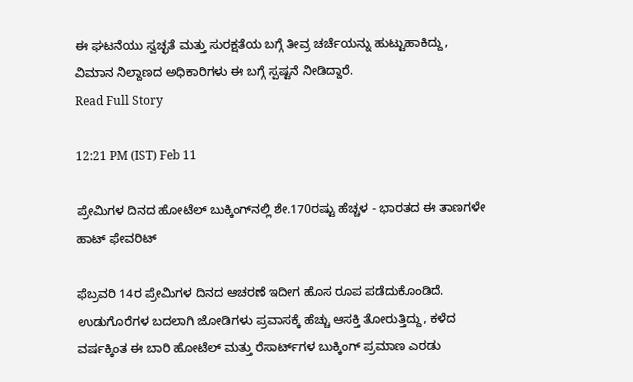ಈ ಘಟನೆಯು ಸ್ವಚ್ಛತೆ ಮತ್ತು ಸುರಕ್ಷತೆಯ ಬಗ್ಗೆ ತೀವ್ರ ಚರ್ಚೆಯನ್ನು ಹುಟ್ಟುಹಾಕಿದ್ದು, ವಿಮಾನ ನಿಲ್ದಾಣದ ಅಧಿಕಾರಿಗಳು ಈ ಬಗ್ಗೆ ಸ್ಪಷ್ಟನೆ ನೀಡಿದ್ದಾರೆ.
Read Full Story

12:21 PM (IST) Feb 11

ಪ್ರೇಮಿಗಳ ದಿನದ ಹೋಟೆಲ್ ಬುಕ್ಕಿಂಗ್‌ನಲ್ಲಿ ಶೇ.170ರಷ್ಟು ಹೆಚ್ಚಳ - ಭಾರತದ ಈ ತಾಣಗಳೇ ಹಾಟ್‌ ಫೇವರಿಟ್

ಫೆಬ್ರವರಿ 14ರ ಪ್ರೇಮಿಗಳ ದಿನದ ಆಚರಣೆ ಇದೀಗ ಹೊಸ ರೂಪ ಪಡೆದುಕೊಂಡಿದೆ. ಉಡುಗೊರೆಗಳ ಬದಲಾಗಿ ಜೋಡಿಗಳು ಪ್ರವಾಸಕ್ಕೆ ಹೆಚ್ಚು ಆಸಕ್ತಿ ತೋರುತ್ತಿದ್ದು, ಕಳೆದ ವರ್ಷಕ್ಕಿಂತ ಈ ಬಾರಿ ಹೋಟೆಲ್ ಮತ್ತು ರೆಸಾರ್ಟ್‌ಗಳ ಬುಕ್ಕಿಂಗ್ ಪ್ರಮಾಣ ಎರಡು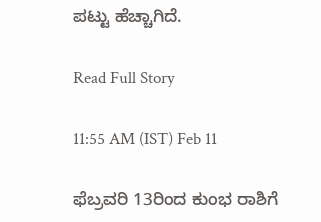ಪಟ್ಟು ಹೆಚ್ಚಾಗಿದೆ.

Read Full Story

11:55 AM (IST) Feb 11

ಫೆಬ್ರವರಿ 13ರಿಂದ ಕುಂಭ ರಾಶಿಗೆ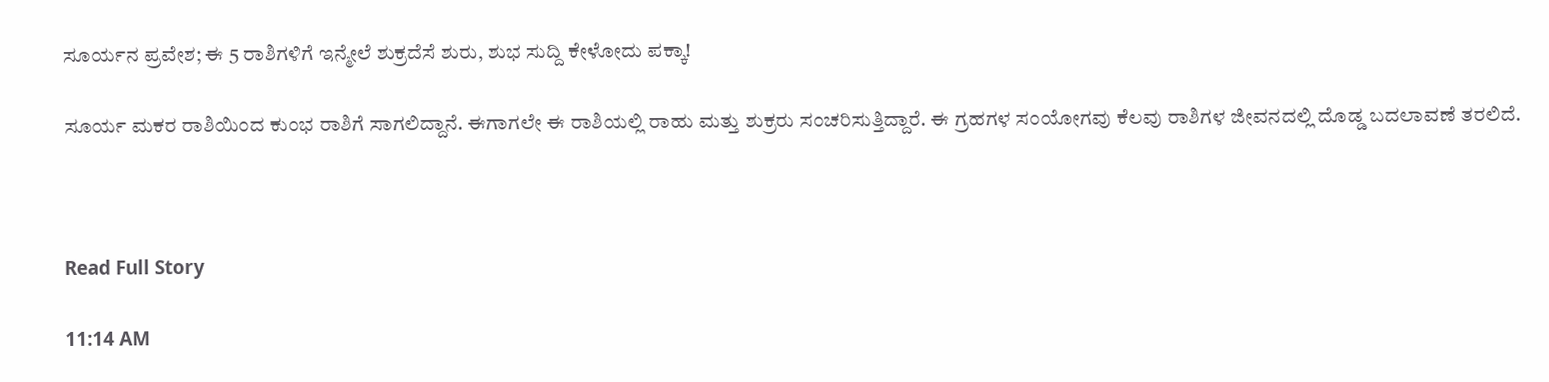ಸೂರ್ಯನ ಪ್ರವೇಶ; ಈ 5 ರಾಶಿಗಳಿಗೆ ಇನ್ಮೇಲೆ ಶುಕ್ರದೆಸೆ ಶುರು, ಶುಭ ಸುದ್ದಿ ಕೇಳೋದು ಪಕ್ಕಾ!

ಸೂರ್ಯ ಮಕರ ರಾಶಿಯಿಂದ ಕುಂಭ ರಾಶಿಗೆ ಸಾಗಲಿದ್ದಾನೆ. ಈಗಾಗಲೇ ಈ ರಾಶಿಯಲ್ಲಿ ರಾಹು ಮತ್ತು ಶುಕ್ರರು ಸಂಚರಿಸುತ್ತಿದ್ದಾರೆ. ಈ ಗ್ರಹಗಳ ಸಂಯೋಗವು ಕೆಲವು ರಾಶಿಗಳ ಜೀವನದಲ್ಲಿ ದೊಡ್ಡ ಬದಲಾವಣೆ ತರಲಿದೆ.



Read Full Story

11:14 AM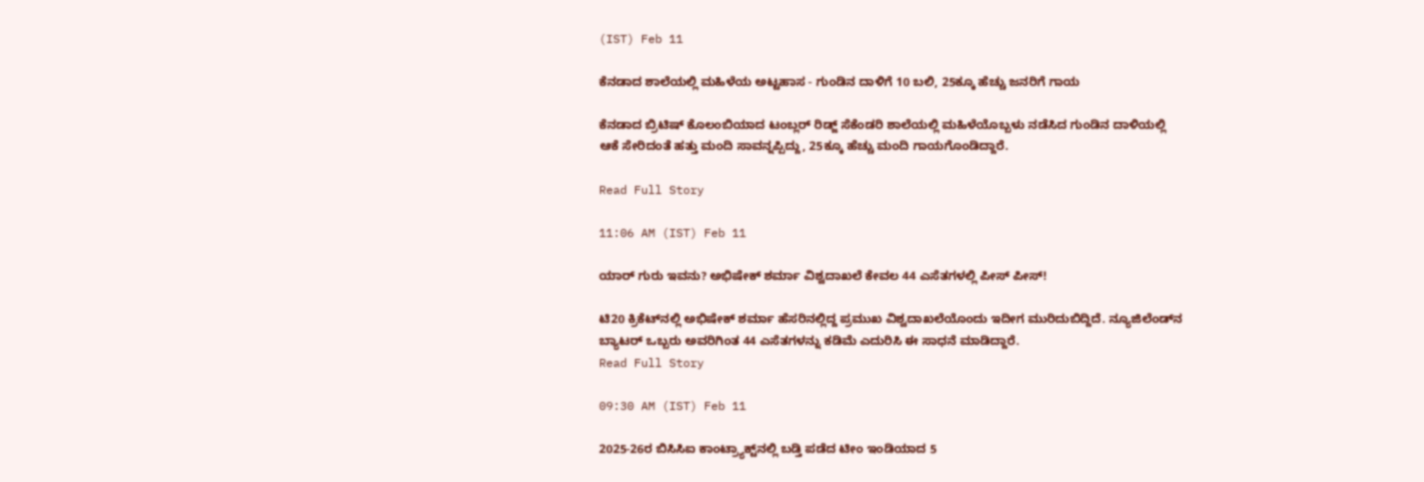(IST) Feb 11

ಕೆನಡಾದ ಶಾಲೆಯಲ್ಲಿ ಮಹಿಳೆಯ ಅಟ್ಟಹಾಸ - ಗುಂಡಿನ ದಾಳಿಗೆ 10 ಬಲಿ, 25ಕ್ಕೂ ಹೆಚ್ಚು ಜನರಿಗೆ ಗಾಯ

ಕೆನಡಾದ ಬ್ರಿಟಿಷ್ ಕೊಲಂಬಿಯಾದ ಟಂಬ್ಲರ್ ರಿಡ್ಜ್ ಸೆಕೆಂಡರಿ ಶಾಲೆಯಲ್ಲಿ ಮಹಿಳೆಯೊಬ್ಬಳು ನಡೆಸಿದ ಗುಂಡಿನ ದಾಳಿಯಲ್ಲಿ ಆಕೆ ಸೇರಿದಂತೆ ಹತ್ತು ಮಂದಿ ಸಾವನ್ನಪ್ಪಿದ್ದು, 25ಕ್ಕೂ ಹೆಚ್ಚು ಮಂದಿ ಗಾಯಗೊಂಡಿದ್ದಾರೆ.

Read Full Story

11:06 AM (IST) Feb 11

ಯಾರ್ ಗುರು ಇವನು? ಅಭಿಷೇಕ್ ಶರ್ಮಾ ವಿಶ್ವದಾಖಲೆ ಕೇವಲ 44 ಎಸೆತಗಳಲ್ಲಿ ಪೀಸ್ ಪೀಸ್!

ಟಿ20 ಕ್ರಿಕೆಟ್‌ನಲ್ಲಿ ಅಭಿಷೇಕ್ ಶರ್ಮಾ ಹೆಸರಿನಲ್ಲಿದ್ದ ಪ್ರಮುಖ ವಿಶ್ವದಾಖಲೆಯೊಂದು ಇದೀಗ ಮುರಿದುಬಿದ್ದಿದೆ. ನ್ಯೂಜಿಲೆಂಡ್‌ನ ಬ್ಯಾಟರ್‌ ಒಬ್ಬರು ಅವರಿಗಿಂತ 44 ಎಸೆತಗಳನ್ನು ಕಡಿಮೆ ಎದುರಿಸಿ ಈ ಸಾಧನೆ ಮಾಡಿದ್ದಾರೆ.
Read Full Story

09:30 AM (IST) Feb 11

2025-26ರ ಬಿಸಿಸಿಐ ಕಾಂಟ್ರ್ಯಾಕ್ಟ್‌ನಲ್ಲಿ ಬಡ್ತಿ ಪಡೆದ ಟೀಂ ಇಂಡಿಯಾದ 5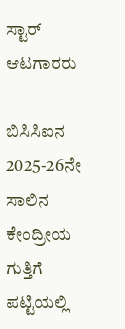ಸ್ಟಾರ್ ಆಟಗಾರರು

ಬಿಸಿಸಿಐನ 2025-26ನೇ ಸಾಲಿನ ಕೇಂದ್ರೀಯ ಗುತ್ತಿಗೆ ಪಟ್ಟಿಯಲ್ಲಿ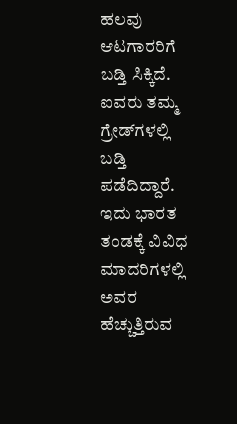ಹಲವು ಆಟಗಾರರಿಗೆ ಬಡ್ತಿ ಸಿಕ್ಕಿದೆ.  ಐವರು ತಮ್ಮ ಗ್ರೇಡ್‌ಗಳಲ್ಲಿ ಬಡ್ತಿ ಪಡೆದಿದ್ದಾರೆ. ಇದು ಭಾರತ ತಂಡಕ್ಕೆ ವಿವಿಧ ಮಾದರಿಗಳಲ್ಲಿ ಅವರ ಹೆಚ್ಚುತ್ತಿರುವ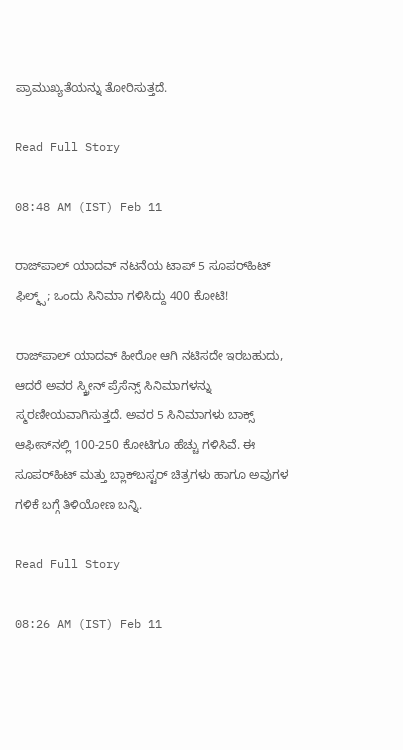ಪ್ರಾಮುಖ್ಯತೆಯನ್ನು ತೋರಿಸುತ್ತದೆ.

Read Full Story

08:48 AM (IST) Feb 11

ರಾಜ್‌ಪಾಲ್ ಯಾದವ್ ನಟನೆಯ ಟಾಪ್ 5 ಸೂಪರ್‌ಹಿಟ್ ಫಿಲ್ಮ್ಸ್‌; ಒಂದು ಸಿನಿಮಾ ಗಳಿಸಿದ್ದು 400 ಕೋಟಿ!

ರಾಜ್‌ಪಾಲ್ ಯಾದವ್ ಹೀರೋ ಆಗಿ ನಟಿಸದೇ ಇರಬಹುದು, ಆದರೆ ಅವರ ಸ್ಕ್ರೀನ್ ಪ್ರೆಸೆನ್ಸ್ ಸಿನಿಮಾಗಳನ್ನು ಸ್ಮರಣೀಯವಾಗಿಸುತ್ತದೆ. ಅವರ 5 ಸಿನಿಮಾಗಳು ಬಾಕ್ಸ್ ಆಫೀಸ್‌ನಲ್ಲಿ 100-250 ಕೋಟಿಗೂ ಹೆಚ್ಚು ಗಳಿಸಿವೆ. ಈ ಸೂಪರ್‌ಹಿಟ್ ಮತ್ತು ಬ್ಲಾಕ್‌ಬಸ್ಟರ್ ಚಿತ್ರಗಳು ಹಾಗೂ ಅವುಗಳ ಗಳಿಕೆ ಬಗ್ಗೆ ತಿಳಿಯೋಣ ಬನ್ನಿ.

Read Full Story

08:26 AM (IST) Feb 11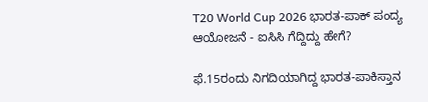T20 World Cup 2026 ಭಾರತ-ಪಾಕ್ ಪಂದ್ಯ ಆಯೋಜನೆ - ಐಸಿಸಿ ಗೆದ್ದಿದ್ದು ಹೇಗೆ?

ಫೆ.15ರಂದು ನಿಗದಿಯಾಗಿದ್ದ ಭಾರತ-ಪಾಕಿಸ್ತಾನ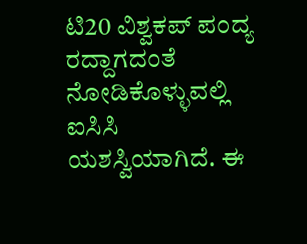ಟಿ20 ವಿಶ್ವಕಪ್ ಪಂದ್ಯ ರದ್ದಾಗದಂತೆ ನೋಡಿಕೊಳ್ಳುವಲ್ಲಿ ಐಸಿಸಿ ಯಶಸ್ವಿಯಾಗಿದೆ. ಈ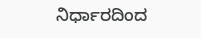ನಿರ್ಧಾರದಿಂದ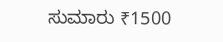ಸುಮಾರು ₹1500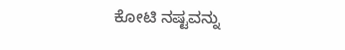ಕೋಟಿ ನಷ್ಟವನ್ನು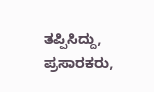ತಪ್ಪಿಸಿದ್ದು, ಪ್ರಸಾರಕರು,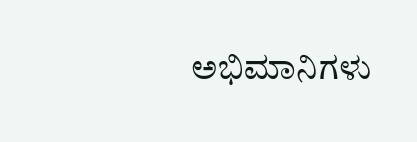ಅಭಿಮಾನಿಗಳು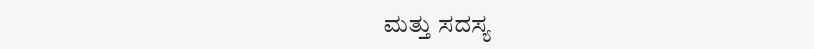ಮತ್ತು ಸದಸ್ಯ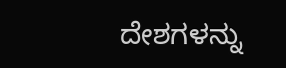ದೇಶಗಳನ್ನು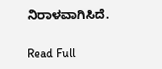ನಿರಾಳವಾಗಿಸಿದೆ.

Read Full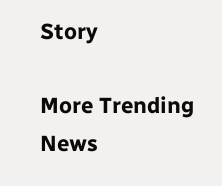Story

More Trending News